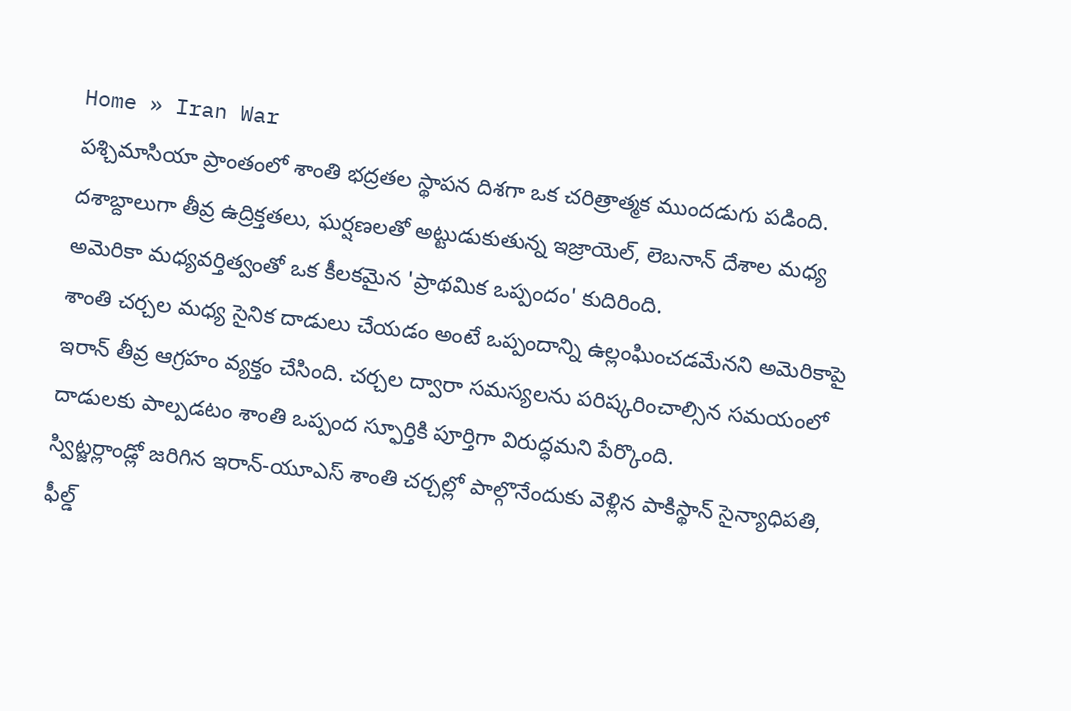Home » Iran War
పశ్చిమాసియా ప్రాంతంలో శాంతి భద్రతల స్థాపన దిశగా ఒక చరిత్రాత్మక ముందడుగు పడింది. దశాబ్దాలుగా తీవ్ర ఉద్రిక్తతలు, ఘర్షణలతో అట్టుడుకుతున్న ఇజ్రాయెల్, లెబనాన్ దేశాల మధ్య అమెరికా మధ్యవర్తిత్వంతో ఒక కీలకమైన 'ప్రాథమిక ఒప్పందం' కుదిరింది.
శాంతి చర్చల మధ్య సైనిక దాడులు చేయడం అంటే ఒప్పందాన్ని ఉల్లంఘించడమేనని అమెరికాపై ఇరాన్ తీవ్ర ఆగ్రహం వ్యక్తం చేసింది. చర్చల ద్వారా సమస్యలను పరిష్కరించాల్సిన సమయంలో దాడులకు పాల్పడటం శాంతి ఒప్పంద స్ఫూర్తికి పూర్తిగా విరుద్ధమని పేర్కొంది.
స్విట్జర్లాండ్లో జరిగిన ఇరాన్-యూఎస్ శాంతి చర్చల్లో పాల్గొనేందుకు వెళ్లిన పాకిస్థాన్ సైన్యాధిపతి, ఫీల్డ్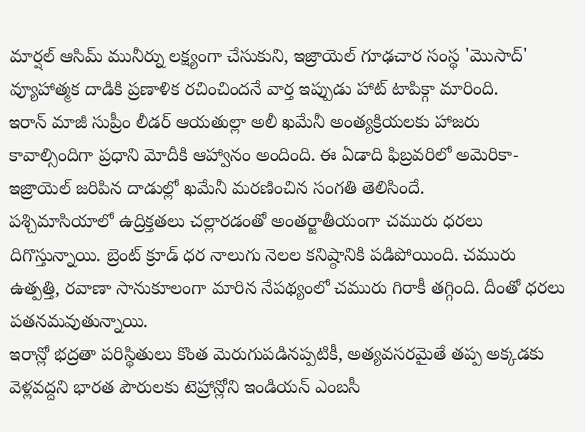మార్షల్ ఆసిమ్ మునీర్ను లక్ష్యంగా చేసుకుని, ఇజ్రాయెల్ గూఢచార సంస్థ 'మొసాద్' వ్యూహాత్మక దాడికి ప్రణాళిక రచించిందనే వార్త ఇప్పుడు హాట్ టాపిక్గా మారింది.
ఇరాన్ మాజీ సుప్రీం లీడర్ ఆయతుల్లా అలీ ఖమేనీ అంత్యక్రియలకు హాజరు కావాల్సిందిగా ప్రధాని మోదీకి ఆహ్వానం అందింది. ఈ ఏడాది ఫిబ్రవరిలో అమెరికా-ఇజ్రాయెల్ జరిపిన దాడుల్లో ఖమేనీ మరణించిన సంగతి తెలిసిందే.
పశ్చిమాసియాలో ఉద్రిక్తతలు చల్లారడంతో అంతర్జాతీయంగా చమురు ధరలు దిగొస్తున్నాయి. బ్రెంట్ క్రూడ్ ధర నాలుగు నెలల కనిష్ఠానికి పడిపోయింది. చమురు ఉత్పత్తి, రవాణా సానుకూలంగా మారిన నేపథ్యంలో చమురు గిరాకీ తగ్గింది. దీంతో ధరలు పతనమవుతున్నాయి.
ఇరాన్లో భద్రతా పరిస్థితులు కొంత మెరుగుపడినప్పటికీ, అత్యవసరమైతే తప్ప అక్కడకు వెళ్లవద్దని భారత పౌరులకు టెహ్రాన్లోని ఇండియన్ ఎంబసీ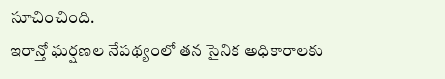సూచించింది.
ఇరాన్తో ఘర్షణల నేపథ్యంలో తన సైనిక అధికారాలకు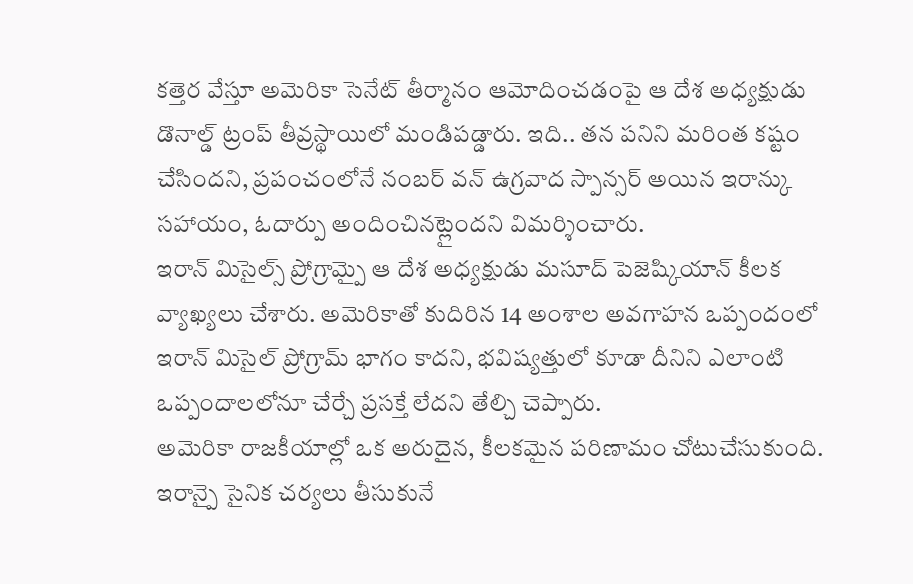కత్తెర వేస్తూ అమెరికా సెనేట్ తీర్మానం ఆమోదించడంపై ఆ దేశ అధ్యక్షుడు డొనాల్డ్ ట్రంప్ తీవ్రస్థాయిలో మండిపడ్డారు. ఇది.. తన పనిని మరింత కష్టం చేసిందని, ప్రపంచంలోనే నంబర్ వన్ ఉగ్రవాద స్పాన్సర్ అయిన ఇరాన్కు సహాయం, ఓదార్పు అందించినట్లైందని విమర్శించారు.
ఇరాన్ మిసైల్స్ ప్రోగ్రామ్పై ఆ దేశ అధ్యక్షుడు మసూద్ పెజెష్కియాన్ కీలక వ్యాఖ్యలు చేశారు. అమెరికాతో కుదిరిన 14 అంశాల అవగాహన ఒప్పందంలో ఇరాన్ మిసైల్ ప్రోగ్రామ్ భాగం కాదని, భవిష్యత్తులో కూడా దీనిని ఎలాంటి ఒప్పందాలలోనూ చేర్చే ప్రసక్తే లేదని తేల్చి చెప్పారు.
అమెరికా రాజకీయాల్లో ఒక అరుదైన, కీలకమైన పరిణామం చోటుచేసుకుంది. ఇరాన్పై సైనిక చర్యలు తీసుకునే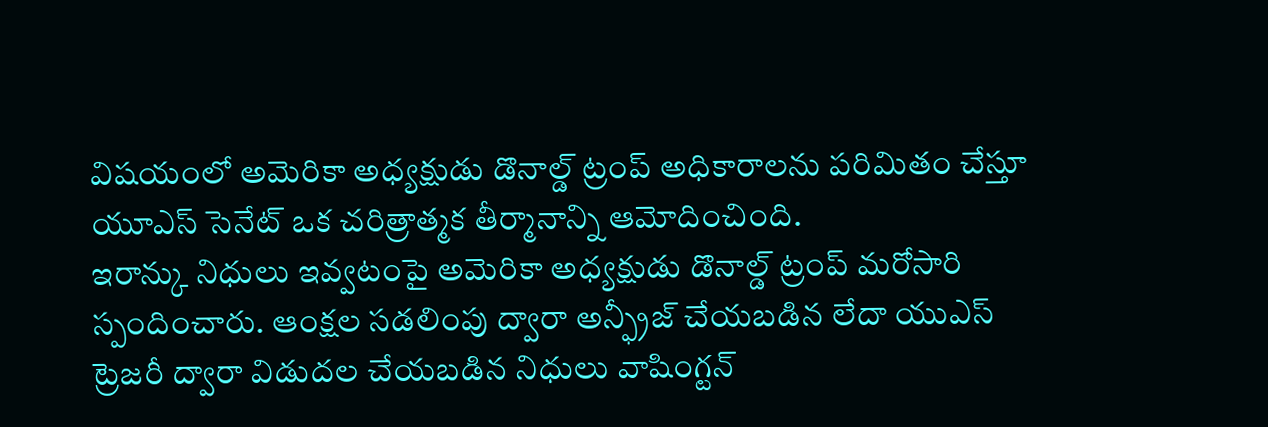విషయంలో అమెరికా అధ్యక్షుడు డొనాల్డ్ ట్రంప్ అధికారాలను పరిమితం చేస్తూ యూఎస్ సెనేట్ ఒక చరిత్రాత్మక తీర్మానాన్ని ఆమోదించింది.
ఇరాన్కు నిధులు ఇవ్వటంపై అమెరికా అధ్యక్షుడు డొనాల్డ్ ట్రంప్ మరోసారి స్పందించారు. ఆంక్షల సడలింపు ద్వారా అన్ఫ్రీజ్ చేయబడిన లేదా యుఎస్ ట్రెజరీ ద్వారా విడుదల చేయబడిన నిధులు వాషింగ్టన్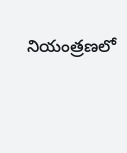నియంత్రణలో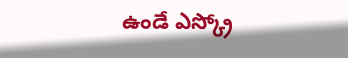ఉండే ఎస్క్రో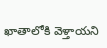ఖాతాలోకి వెళ్తాయని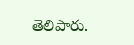తెలిపారు.